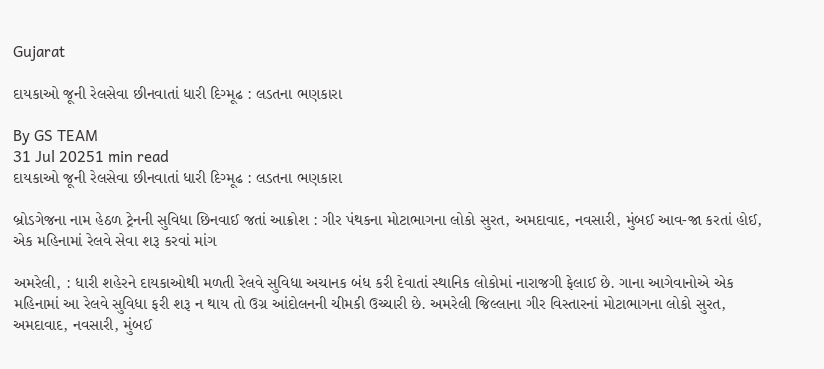Gujarat

દાયકાઓ જૂની રેલસેવા છીનવાતાં ધારી દિગ્મૂઢ : લડતના ભણકારા

By GS TEAM
31 Jul 20251 min read
દાયકાઓ જૂની રેલસેવા છીનવાતાં ધારી દિગ્મૂઢ : લડતના ભણકારા

બ્રોડગેજના નામ હેઠળ ટ્રેનની સુવિધા છિનવાઈ જતાં આક્રોશ : ગીર પંથકના મોટાભાગના લોકો સુરત, અમદાવાદ, નવસારી, મુંબઈ આવ-જા કરતાં હોઈ, એક મહિનામાં રેલવે સેવા શરૂ કરવાં માંગ

અમરેલી, : ધારી શહેરને દાયકાઓથી મળતી રેલવે સુવિધા અચાનક બંધ કરી દેવાતાં સ્થાનિક લોકોમાં નારાજગી ફેલાઈ છે. ગાના આગેવાનોએ એક મહિનામાં આ રેલવે સુવિધા ફરી શરૂ ન થાય તો ઉગ્ર આંદોલનની ચીમકી ઉચ્ચારી છે. અમરેલી જિલ્લાના ગીર વિસ્તારનાં મોટાભાગના લોકો સુરત, અમદાવાદ, નવસારી, મુંબઈ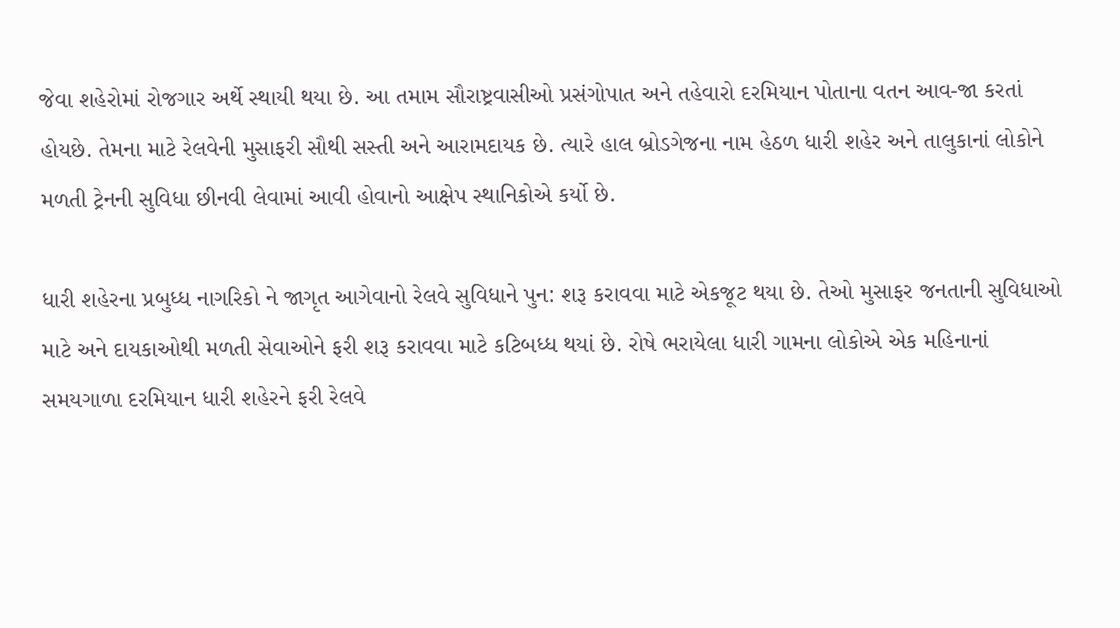જેવા શહેરોમાં રોજગાર અર્થે સ્થાયી થયા છે. આ તમામ સૌરાષ્ટ્રવાસીઓ પ્રસંગોપાત અને તહેવારો દરમિયાન પોતાના વતન આવ-જા કરતાં હોયછે. તેમના માટે રેલવેની મુસાફરી સૌથી સસ્તી અને આરામદાયક છે. ત્યારે હાલ બ્રોડગેજના નામ હેઠળ ધારી શહેર અને તાલુકાનાં લોકોને મળતી ટ્રેનની સુવિધા છીનવી લેવામાં આવી હોવાનો આક્ષેપ સ્થાનિકોએ કર્યો છે.

ધારી શહેરના પ્રબુધ્ધ નાગરિકો ને જાગૃત આગેવાનો રેલવે સુવિધાને પુન: શરૂ કરાવવા માટે એકજૂટ થયા છે. તેઓ મુસાફર જનતાની સુવિધાઓ માટે અને દાયકાઓથી મળતી સેવાઓને ફરી શરૂ કરાવવા માટે કટિબધ્ધ થયાં છે. રોષે ભરાયેલા ધારી ગામના લોકોએ એક મહિનાનાં સમયગાળા દરમિયાન ધારી શહેરને ફરી રેલવે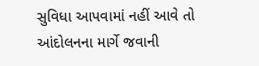સુવિધા આપવામાં નહીં આવે તો આંદોલનના માર્ગે જવાની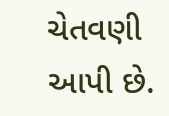ચેતવણી આપી છે.